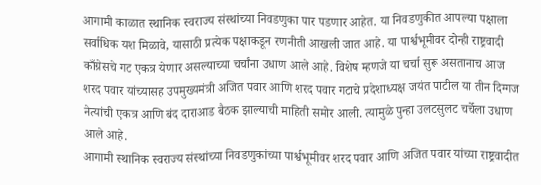आगामी काळात स्थानिक स्वराज्य संस्थांच्या निवडणुका पार पडणार आहेत. या निवडणुकीत आपल्या पक्षाला सर्वाधिक यश मिळावे, यासाठी प्रत्येक पक्षाकडून रणनीती आखली जात आहे. या पार्श्वभूमीवर दोन्ही राष्ट्रवादी काँग्रेसचे गट एकत्र येणार असल्याच्या चर्चांना उधाण आले आहे. विशेष म्हणजे या चर्चा सुरू असतानाच आज शरद पवार यांच्यासह उपमुख्यमंत्री अजित पवार आणि शरद पवार गटाचे प्रदेशाध्यक्ष जयंत पाटील या तीन दिग्गज नेत्यांची एकत्र आणि बंद दाराआड बैठक झाल्याची माहिती समोर आली. त्यामुळे पुन्हा उलटसुलट चर्चेला उधाण आले आहे.
आगामी स्थानिक स्वराज्य संस्थांच्या निवडणुकांच्या पार्श्वभूमीवर शरद पवार आणि अजित पवार यांच्या राष्ट्रवादीत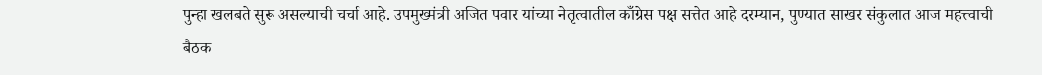पुन्हा खलबते सुरू असल्याची चर्चा आहे. उपमुख्मंत्री अजित पवार यांच्या नेतृत्वातील काँग्रेस पक्ष सत्तेत आहे दरम्यान, पुण्यात साखर संकुलात आज महत्त्वाची बैठक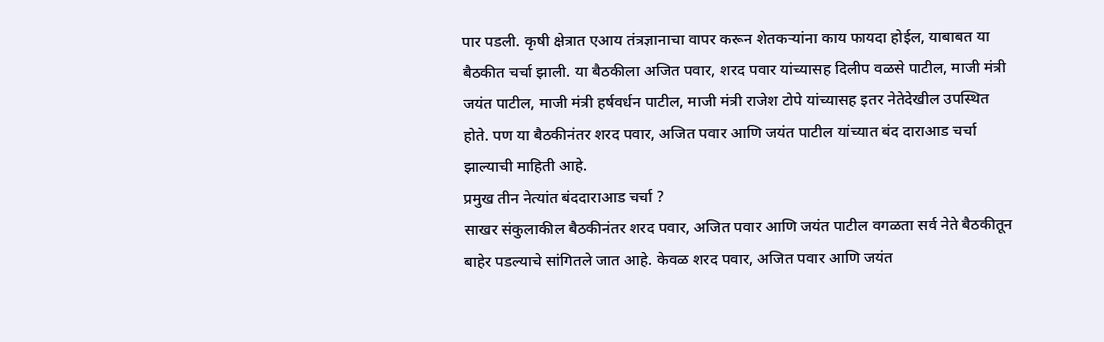पार पडली. कृषी क्षेत्रात एआय तंत्रज्ञानाचा वापर करून शेतकऱ्यांना काय फायदा होईल, याबाबत या बैठकीत चर्चा झाली. या बैठकीला अजित पवार, शरद पवार यांच्यासह दिलीप वळसे पाटील, माजी मंत्री जयंत पाटील, माजी मंत्री हर्षवर्धन पाटील, माजी मंत्री राजेश टोपे यांच्यासह इतर नेतेदेखील उपस्थित होते. पण या बैठकीनंतर शरद पवार, अजित पवार आणि जयंत पाटील यांच्यात बंद दाराआड चर्चा झाल्याची माहिती आहे.
प्रमुख तीन नेत्यांत बंददाराआड चर्चा ?
साखर संकुलाकील बैठकीनंतर शरद पवार, अजित पवार आणि जयंत पाटील वगळता सर्व नेते बैठकीतून बाहेर पडल्याचे सांगितले जात आहे. केवळ शरद पवार, अजित पवार आणि जयंत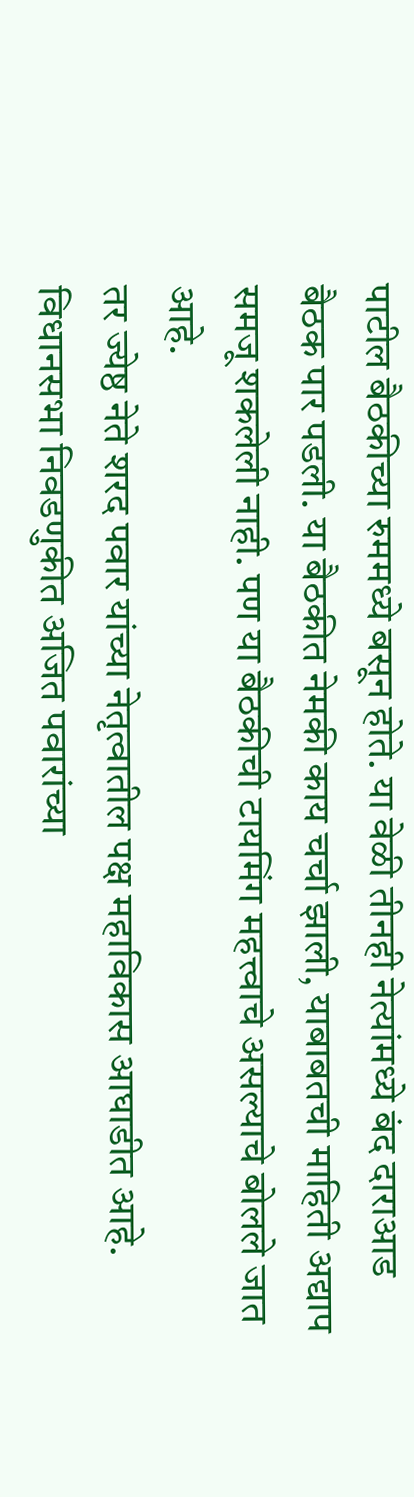पाटील बैठकीच्या रुममध्ये बसून होते. या वेळी तीनही नेत्यांमध्ये बंद दाराआड बैठक पार पडली. या बैठकीत नेमकी काय चर्चा झाली, याबाबतची माहिती अद्याप समजू शकलेली नाही. पण या बैठकीची टायमिंग महत्त्वाचे असल्याचे बोलले जात आहे.
तर ज्येष्ठ नेते शरद पवार यांच्या नेतृत्वातील पक्ष महाविकास आघाडीत आहे. विधानसभा निवडणुकीत अजित पवारांच्या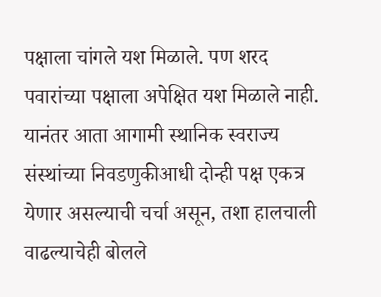पक्षाला चांगले यश मिळाले. पण शरद पवारांच्या पक्षाला अपेक्षित यश मिळाले नाही. यानंतर आता आगामी स्थानिक स्वराज्य संस्थांच्या निवडणुकीआधी दोन्ही पक्ष एकत्र येणार असल्याची चर्चा असून, तशा हालचाली वाढल्याचेही बोलले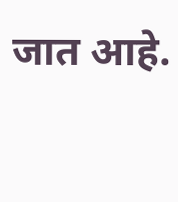जात आहे.